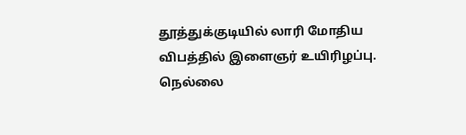தூத்துக்குடியில் லாரி மோதிய விபத்தில் இளைஞர் உயிரிழப்பு.
நெல்லை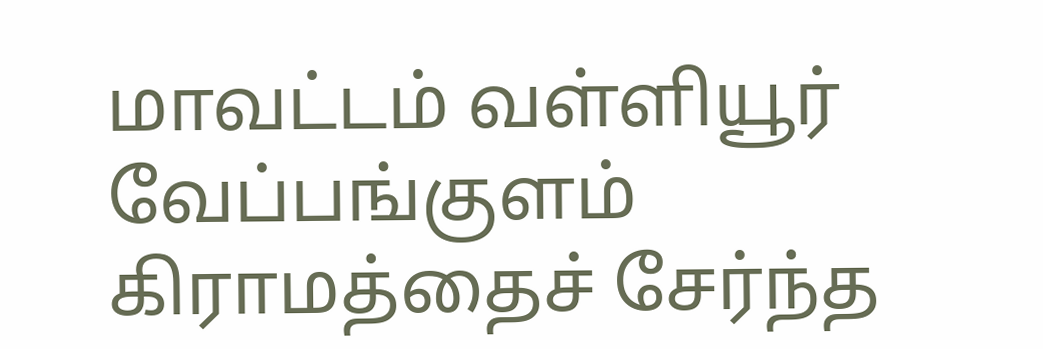மாவட்டம் வள்ளியூர் வேப்பங்குளம் கிராமத்தைச் சேர்ந்த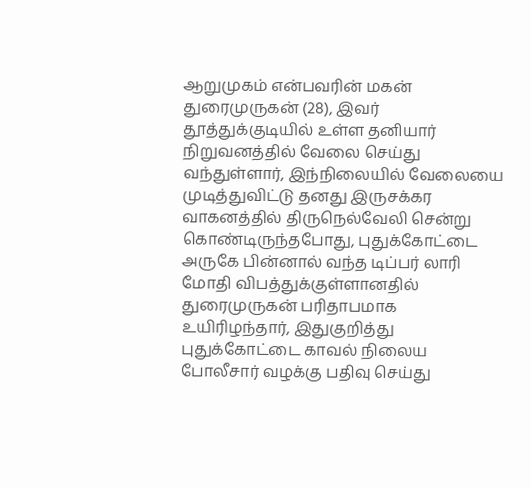ஆறுமுகம் என்பவரின் மகன் துரைமுருகன் (28), இவர் தூத்துக்குடியில் உள்ள தனியார் நிறுவனத்தில் வேலை செய்து வந்துள்ளார், இந்நிலையில் வேலையை முடித்துவிட்டு தனது இருசக்கர வாகனத்தில் திருநெல்வேலி சென்று கொண்டிருந்தபோது, புதுக்கோட்டை அருகே பின்னால் வந்த டிப்பர் லாரி மோதி விபத்துக்குள்ளானதில் துரைமுருகன் பரிதாபமாக உயிரிழந்தார், இதுகுறித்து புதுக்கோட்டை காவல் நிலைய போலீசார் வழக்கு பதிவு செய்து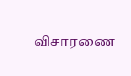விசாரணை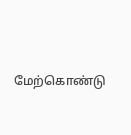மேற்கொண்டு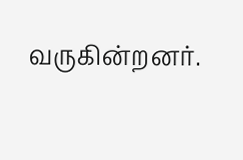வருகின்றனர்.